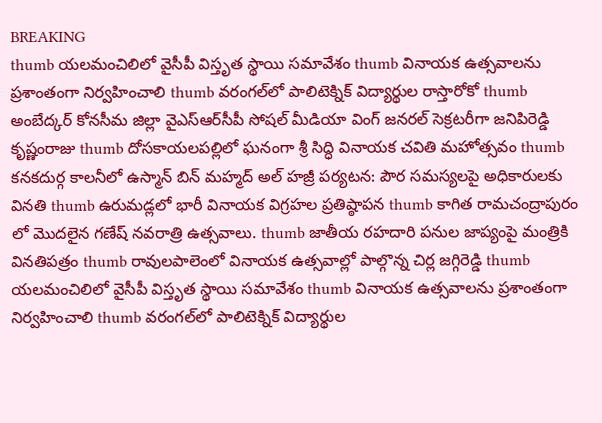BREAKING
thumb యలమంచిలిలో వైసీపీ విస్తృత స్థాయి సమావేశం thumb వినాయక ఉత్సవాలను ప్రశాంతంగా నిర్వహించాలి thumb వరంగల్‌లో పాలిటెక్నిక్ విద్యార్థుల రాస్తారోకో thumb అంబేద్కర్ కోనసీమ జిల్లా వైఎస్ఆర్‌సీపీ సోషల్ మీడియా వింగ్ జనరల్ సెక్రటరీగా జనిపిరెడ్డి కృష్ణంరాజు thumb దోసకాయలపల్లిలో ఘనంగా శ్రీ సిద్ధి వినాయక చవితి మహోత్సవం thumb కనకదుర్గ కాలనీలో ఉస్మాన్ బిన్ మహ్మద్ అల్ హజ్రీ పర్యటన: పౌర సమస్యలపై అధికారులకు వినతి thumb ఉరుమడ్లలో భారీ వినాయక విగ్రహల ప్రతిష్ఠాపన thumb కాగిత రామచంద్రాపురం లో మొదలైన గణేష్ నవరాత్రి ఉత్సవాలు. thumb జాతీయ రహదారి పనుల జాప్యంపై మంత్రికి వినతిపత్రం thumb రావులపాలెంలో వినాయక ఉత్సవాల్లో పాల్గొన్న చిర్ల జగ్గిరెడ్డి thumb యలమంచిలిలో వైసీపీ విస్తృత స్థాయి సమావేశం thumb వినాయక ఉత్సవాలను ప్రశాంతంగా నిర్వహించాలి thumb వరంగల్‌లో పాలిటెక్నిక్ విద్యార్థుల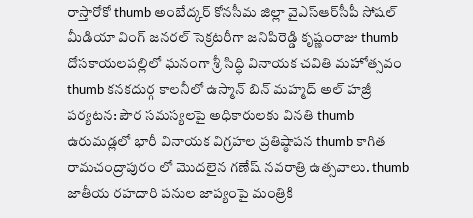రాస్తారోకో thumb అంబేద్కర్ కోనసీమ జిల్లా వైఎస్ఆర్‌సీపీ సోషల్ మీడియా వింగ్ జనరల్ సెక్రటరీగా జనిపిరెడ్డి కృష్ణంరాజు thumb దోసకాయలపల్లిలో ఘనంగా శ్రీ సిద్ధి వినాయక చవితి మహోత్సవం thumb కనకదుర్గ కాలనీలో ఉస్మాన్ బిన్ మహ్మద్ అల్ హజ్రీ పర్యటన: పౌర సమస్యలపై అధికారులకు వినతి thumb ఉరుమడ్లలో భారీ వినాయక విగ్రహల ప్రతిష్ఠాపన thumb కాగిత రామచంద్రాపురం లో మొదలైన గణేష్ నవరాత్రి ఉత్సవాలు. thumb జాతీయ రహదారి పనుల జాప్యంపై మంత్రికి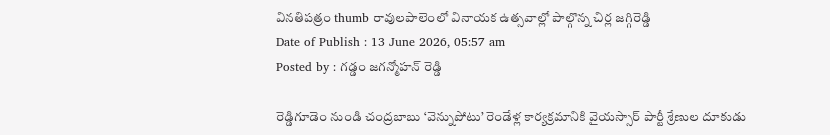వినతిపత్రం thumb రావులపాలెంలో వినాయక ఉత్సవాల్లో పాల్గొన్న చిర్ల జగ్గిరెడ్డి
Date of Publish : 13 June 2026, 05:57 am
Posted by : గడ్డం జగన్మోహన్ రెడ్డి

రెడ్డిగూడెం నుండి చంద్రబాబు ‘వెన్నుపోటు’ రెండేళ్ల కార్యక్రమానికి వైయస్సార్ పార్టీ శ్రేణుల దూకుడు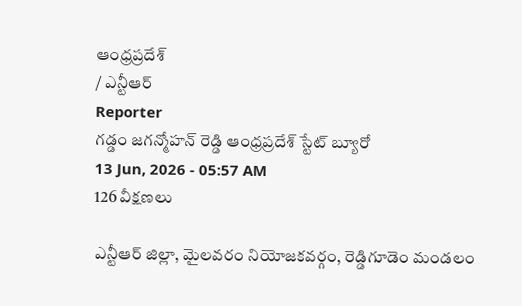ఆంధ్రప్రదేశ్
/ ఎన్టీఆర్
Reporter
గడ్డం జగన్మోహన్ రెడ్డి ఆంధ్రప్రదేశ్ స్టేట్ బ్యూరో
13 Jun, 2026 - 05:57 AM
126 వీక్షణలు

ఎన్టీఆర్ జిల్లా, మైలవరం నియోజకవర్గం, రెడ్డిగూడెం మండలం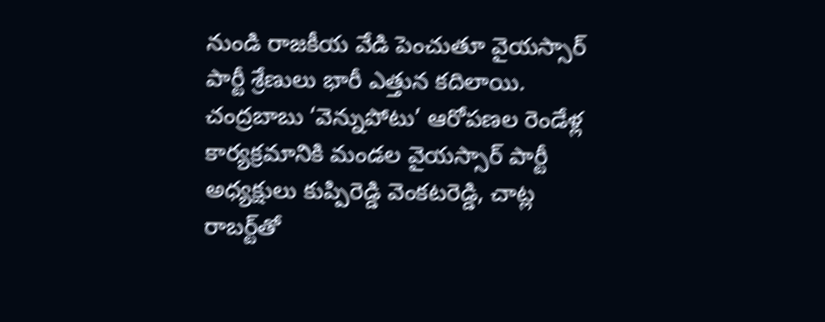నుండి రాజకీయ వేడి పెంచుతూ వైయస్సార్ పార్టీ శ్రేణులు భారీ ఎత్తున కదిలాయి. చంద్రబాబు ‘వెన్నుపోటు’ ఆరోపణల రెండేళ్ల కార్యక్రమానికి మండల వైయస్సార్ పార్టీ అధ్యక్షులు కుప్పిరెడ్డి వెంకటరెడ్డి, చాట్ల రాబర్ట్‌తో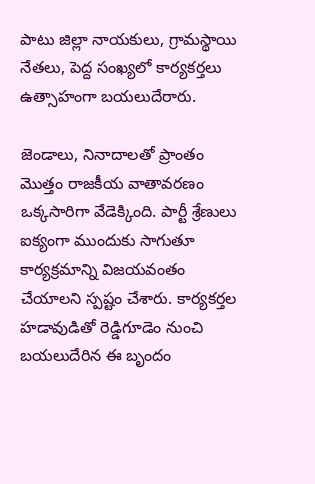పాటు జిల్లా నాయకులు, గ్రామస్థాయి నేతలు, పెద్ద సంఖ్యలో కార్యకర్తలు ఉత్సాహంగా బయలుదేరారు.

జెండాలు, నినాదాలతో ప్రాంతం మొత్తం రాజకీయ వాతావరణం ఒక్కసారిగా వేడెక్కింది. పార్టీ శ్రేణులు ఐక్యంగా ముందుకు సాగుతూ కార్యక్రమాన్ని విజయవంతం చేయాలని స్పష్టం చేశారు. కార్యకర్తల హడావుడితో రెడ్డిగూడెం నుంచి బయలుదేరిన ఈ బృందం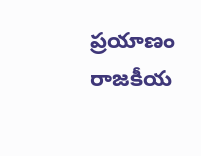ప్రయాణం రాజకీయ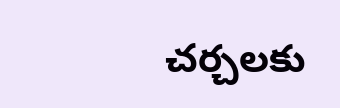చర్చలకు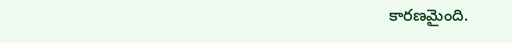కారణమైంది.